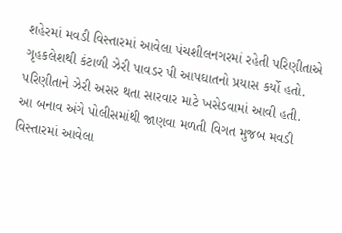શહેરમાં મવડી વિસ્તારમાં આવેલા પંચશીલનગરમાં રહેતી પરિણીતાએ ગૃહકલેશથી કંટાળી ઝેરી પાવડર પી આપઘાતનો પ્રયાસ કર્યો હતો. પરિણીતાને ઝેરી અસર થતા સારવાર માટે ખસેડવામાં આવી હતી.
આ બનાવ અંગે પોલીસમાંથી જાણવા મળતી વિગત મુજબ મવડી વિસ્તારમાં આવેલા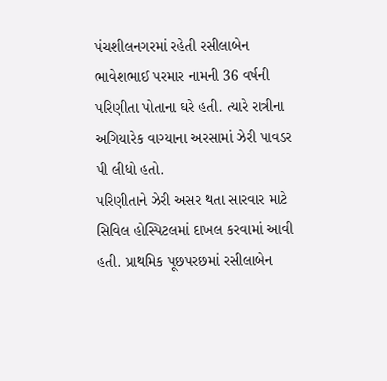પંચશીલનગરમાં રહેતી રસીલાબેન ભાવેશભાઈ પરમાર નામની 36 વર્ષની પરિણીતા પોતાના ઘરે હતી. ત્યારે રાત્રીના અગિયારેક વાગ્યાના અરસામાં ઝેરી પાવડર પી લીધો હતો.
પરિણીતાને ઝેરી અસર થતા સારવાર માટે સિવિલ હોસ્પિટલમાં દાખલ કરવામાં આવી હતી. પ્રાથમિક પૂછપરછમાં રસીલાબેન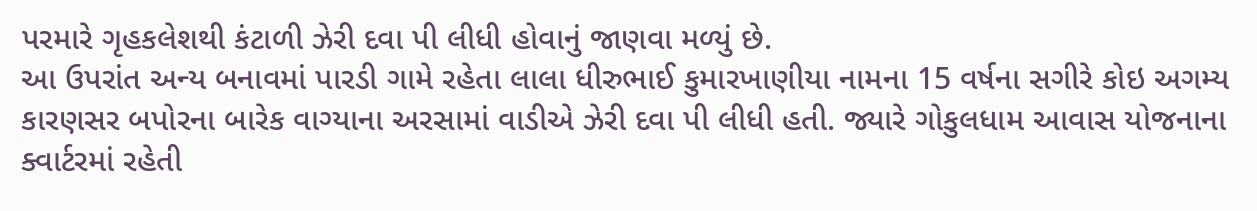પરમારે ગૃહકલેશથી કંટાળી ઝેરી દવા પી લીધી હોવાનું જાણવા મળ્યું છે.
આ ઉપરાંત અન્ય બનાવમાં પારડી ગામે રહેતા લાલા ધીરુભાઈ કુમારખાણીયા નામના 15 વર્ષના સગીરે કોઇ અગમ્ય કારણસર બપોરના બારેક વાગ્યાના અરસામાં વાડીએ ઝેરી દવા પી લીધી હતી. જ્યારે ગોકુલધામ આવાસ યોજનાના ક્વાર્ટરમાં રહેતી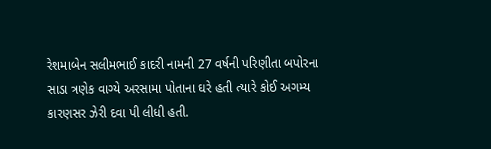રેશમાબેન સલીમભાઈ કાદરી નામની 27 વર્ષની પરિણીતા બપોરના સાડા ત્રણેક વાગ્યે અરસામા પોતાના ઘરે હતી ત્યારે કોઈ અગમ્ય કારણસર ઝેરી દવા પી લીધી હતી.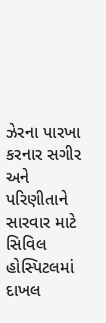ઝેરના પારખા કરનાર સગીર અને પરિણીતાને સારવાર માટે સિવિલ હોસ્પિટલમાં દાખલ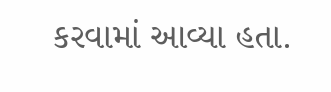કરવામાં આવ્યા હતા.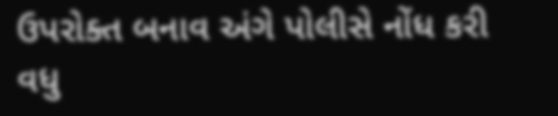ઉપરોક્ત બનાવ અંગે પોલીસે નોંધ કરી વધુ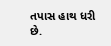તપાસ હાથ ધરી છે.